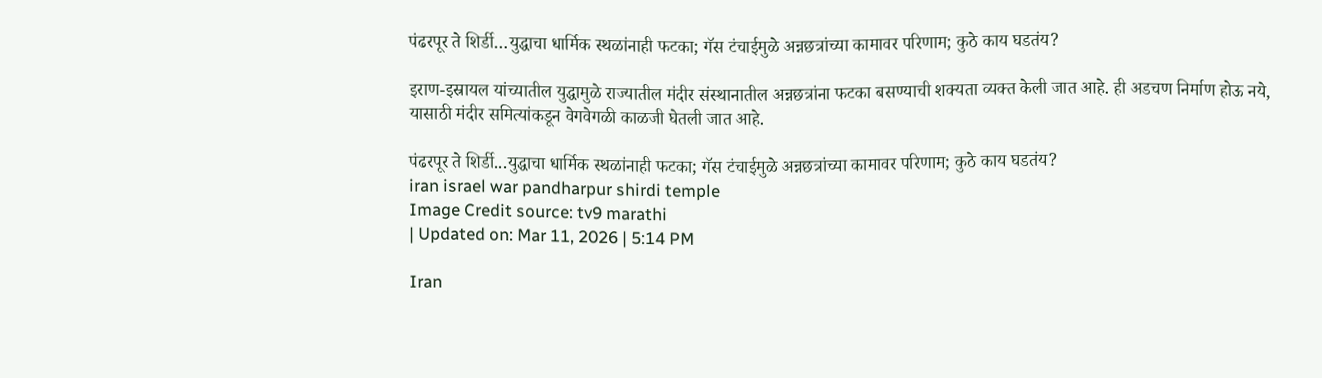पंढरपूर ते शिर्डी…युद्धाचा धार्मिक स्थळांनाही फटका; गॅस टंचाईमुळे अन्नछत्रांच्या कामावर परिणाम; कुठे काय घडतंय?

इराण-इस्रायल यांच्यातील युद्धामुळे राज्यातील मंदीर संस्थानातील अन्नछत्रांना फटका बसण्याची शक्यता व्यक्त केली जात आहे. ही अडचण निर्माण होऊ नये, यासाठी मंदीर समित्यांकडून वेगवेगळी काळजी घेतली जात आहे.

पंढरपूर ते शिर्डी...युद्धाचा धार्मिक स्थळांनाही फटका; गॅस टंचाईमुळे अन्नछत्रांच्या कामावर परिणाम; कुठे काय घडतंय?
iran israel war pandharpur shirdi temple
Image Credit source: tv9 marathi
| Updated on: Mar 11, 2026 | 5:14 PM

Iran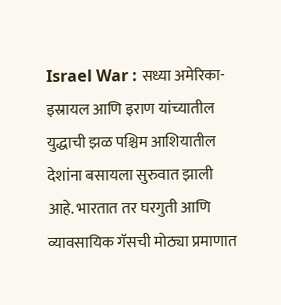Israel War : सध्या अमेरिका-इस्रायल आणि इराण यांच्यातील युद्धाची झळ पश्चिम आशियातील देशांना बसायला सुरुवात झाली आहे. भारतात तर घरगुती आणि व्यावसायिक गॅसची मोठ्या प्रमाणात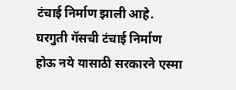टंचाई निर्माण झाली आहे. घरगुती गॅसची टंचाई निर्माण होऊ नये यासाठी सरकारने एस्मा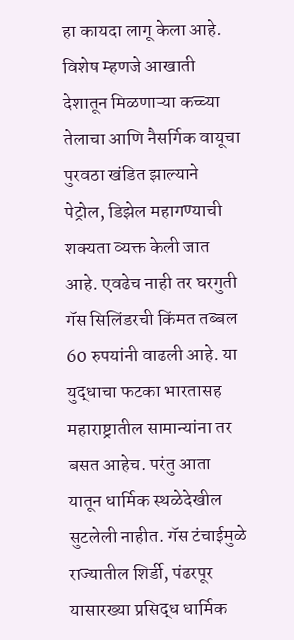हा कायदा लागू केला आहे. विशेष म्हणजे आखाती देशातून मिळणाऱ्या कच्च्या तेलाचा आणि नैसर्गिक वायूचा पुरवठा खंडित झाल्याने पेट्रोल, डिझेल महागण्याची शक्यता व्यक्त केली जात आहे. एवढेच नाही तर घरगुती गॅस सिलिंडरची किंमत तब्बल 60 रुपयांनी वाढली आहे. या युद्धाचा फटका भारतासह महाराष्ट्रातील सामान्यांना तर बसत आहेच. परंतु आता यातून धार्मिक स्थळेदेखील सुटलेली नाहीत. गॅस टंचाईमुळे राज्यातील शिर्डी, पंढरपूर यासारख्या प्रसिद्ध धार्मिक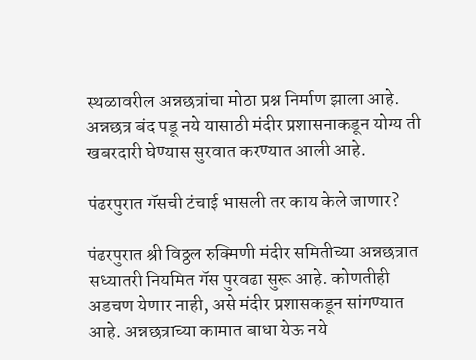स्थळावरील अन्नछत्रांचा मोठा प्रश्न निर्माण झाला आहे. अन्नछत्र बंद पडू नये यासाठी मंदीर प्रशासनाकडून योग्य ती खबरदारी घेण्यास सुरवात करण्यात आली आहे.

पंढरपुरात गॅसची टंचाई भासली तर काय केले जाणार?

पंढरपुरात श्री विठ्ठल रुक्मिणी मंदीर समितीच्या अन्नछत्रात सध्यातरी नियमित गॅस पुरवढा सुरू आहे. कोणतीही अडचण येणार नाही, असे मंदीर प्रशासकडून सांगण्यात आहे. अन्नछत्राच्या कामात बाधा येऊ नये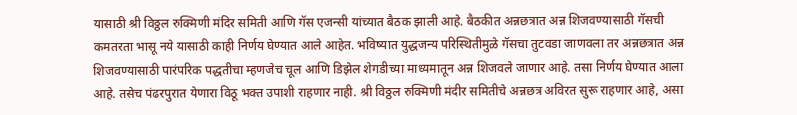यासाठी श्री विठ्ठल रुक्मिणी मंदिर समिती आणि गॅस एजन्सी यांच्यात बैठक झाली आहे. बैठकीत अन्नछत्रात अन्न शिजवण्यासाठी गॅसची कमतरता भासू नये यासाठी काही निर्णय घेण्यात आले आहेत. भविष्यात युद्धजन्य परिस्थितीमुळे गॅसचा तुटवडा जाणवला तर अन्नछत्रात अन्न शिजवण्यासाठी पारंपरिक पद्धतीचा म्हणजेच चूल आणि डिझेल शेगडीच्या माध्यमातून अन्न शिजवले जाणार आहे. तसा निर्णय घेण्यात आला आहे. तसेच पंढरपुरात येणारा विठू भक्त उपाशी राहणार नाही. श्री विठ्ठल रुक्मिणी मंदीर समितीचे अन्नछत्र अविरत सुरू राहणार आहे, असा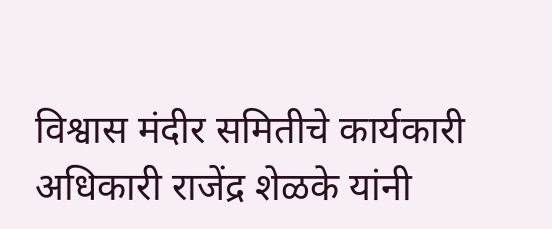विश्वास मंदीर समितीचे कार्यकारी अधिकारी राजेंद्र शेळके यांनी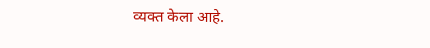व्यक्त केला आहे.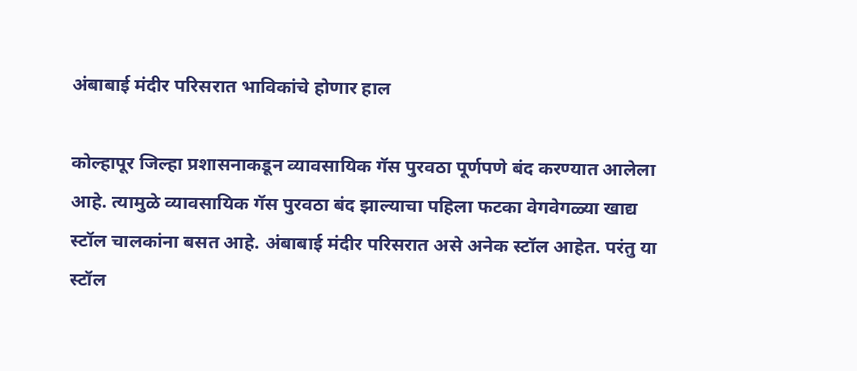अंबाबाई मंदीर परिसरात भाविकांचे होणार हाल

कोल्हापूर जिल्हा प्रशासनाकडून व्यावसायिक गॅस पुरवठा पूर्णपणे बंद करण्यात आलेला आहे. त्यामुळे व्यावसायिक गॅस पुरवठा बंद झाल्याचा पहिला फटका वेगवेगळ्या खाद्य स्टॉल चालकांना बसत आहे. अंबाबाई मंदीर परिसरात असे अनेक स्टॉल आहेत. परंतु या स्टॉल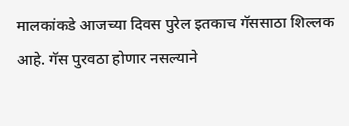मालकांकडे आजच्या दिवस पुरेल इतकाच गॅससाठा शिल्लक आहे. गॅस पुरवठा होणार नसल्याने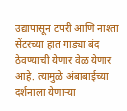उद्यापासून टपरी आणि नाश्ता सेंटरच्या हात गाड्या बंद ठेवण्याची येणार वेळ येणार आहे. त्यामुळे अंबाबाईच्या दर्शनाला येणाऱ्या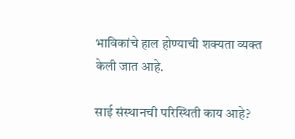भाविकांचे हाल होण्याची शक्यता व्यक्त केली जात आहे.

साई संस्थानची परिस्थिती काय आहे?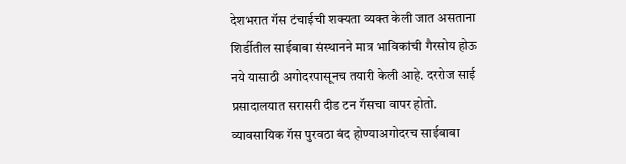देशभरात गॅस टंचाईची शक्यता व्यक्त केली जात असताना शिर्डीतील साईबाबा संस्थानने मात्र भाविकांची गैरसोय होऊ नये यासाठी अगोदरपासूनच तयारी केली आहे. दररोज साई प्रसादालयात सरासरी दीड टन गॅसचा वापर होतो. व्यावसायिक गॅस पुरवठा बंद होण्याअगोदरच साईबाबा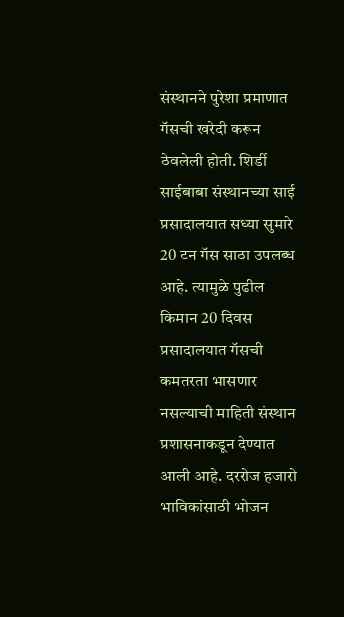संस्थानने पुरेशा प्रमाणात गॅसची खरेदी करून ठेवलेली होती. शिर्डी साईबाबा संस्थानच्या साई प्रसादालयात सध्या सुमारे 20 टन गॅस साठा उपलब्ध आहे. त्यामुळे पुढील किमान 20 दिवस प्रसादालयात गॅसची कमतरता भासणार नसल्याची माहिती संस्थान प्रशासनाकडून देण्यात आली आहे. दररोज हजारो भाविकांसाठी भोजन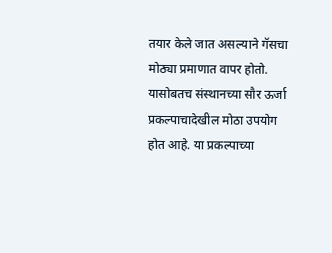तयार केले जात असल्याने गॅसचा मोठ्या प्रमाणात वापर होतो. यासोबतच संस्थानच्या सौर ऊर्जा प्रकल्पाचादेखील मोठा उपयोग होत आहे. या प्रकल्पाच्या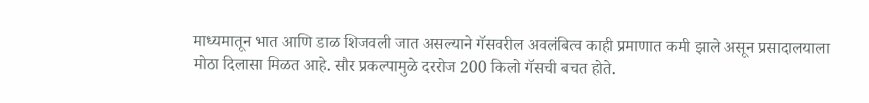माध्यमातून भात आणि डाळ शिजवली जात असल्याने गॅसवरील अवलंबित्व काही प्रमाणात कमी झाले असून प्रसादालयाला मोठा दिलासा मिळत आहे. सौर प्रकल्पामुळे दररोज 200 किलो गॅसची बचत होते.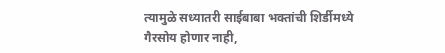त्यामुळे सध्यातरी साईबाबा भक्तांची शिर्डीमध्ये गैरसोय होणार नाही,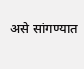असे सांगण्यात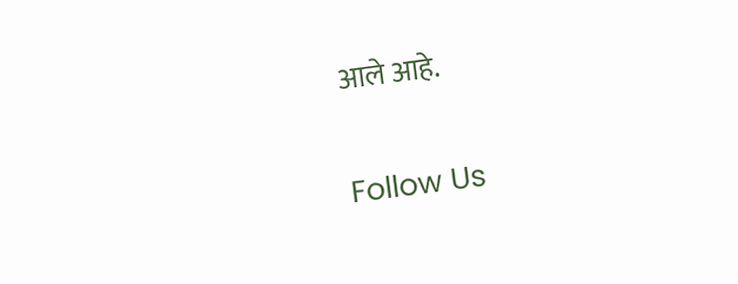आले आहे.

Follow Us